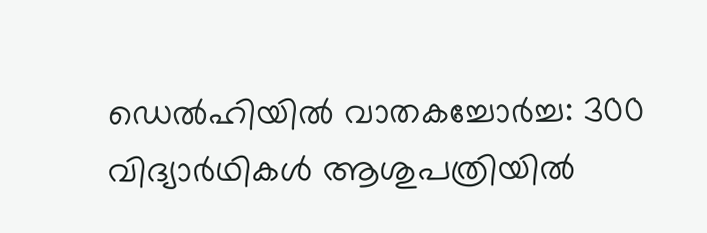ഡെല്‍ഹിയില്‍ വാതകച്ചോര്‍ച്ച: 300 വിദ്യാര്‍ഥികള്‍ ആശുപത്രിയില്‍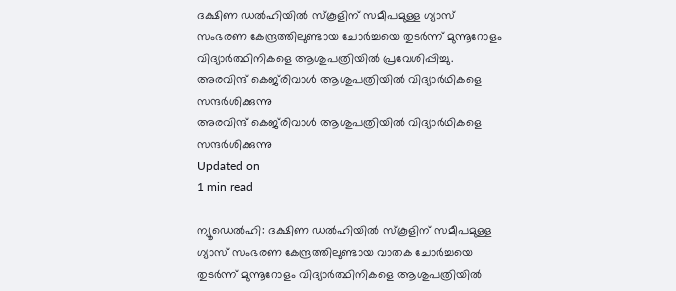ദക്ഷിണ ഡല്‍ഹിയില്‍ സ്‌കൂളിന് സമീപമുള്ള ഗ്യാസ് സംഭരണ കേന്ദ്രത്തിലുണ്ടായ ചോര്‍ച്ചയെ തുടര്‍ന്ന് മുന്നൂറോളം വിദ്യാര്‍ത്ഥിനികളെ ആശുപത്രിയില്‍ പ്രവേശിപ്പിച്ചു.
അരവിന്ദ് കെജ്‌രിവാള്‍ ആശുപത്രിയില്‍ വിദ്യാര്‍ഥികളെ സന്ദര്‍ശിക്കുന്നു
അരവിന്ദ് കെജ്‌രിവാള്‍ ആശുപത്രിയില്‍ വിദ്യാര്‍ഥികളെ സന്ദര്‍ശിക്കുന്നു
Updated on
1 min read

ന്യൂഡെല്‍ഹി: ദക്ഷിണ ഡല്‍ഹിയില്‍ സ്‌കൂളിന് സമീപമുള്ള ഗ്യാസ് സംഭരണ കേന്ദ്രത്തിലുണ്ടായ വാതക ചോര്‍ച്ചയെ തുടര്‍ന്ന് മുന്നൂറോളം വിദ്യാര്‍ത്ഥിനികളെ ആശുപത്രിയില്‍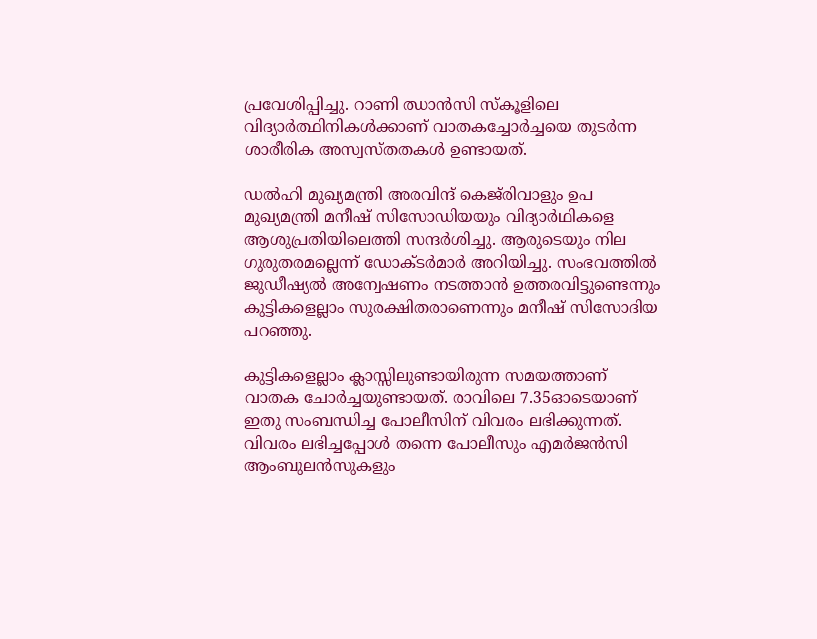പ്രവേശിപ്പിച്ചു. റാണി ഝാന്‍സി സ്‌കൂളിലെ വിദ്യാര്‍ത്ഥിനികള്‍ക്കാണ് വാതകച്ചോര്‍ച്ചയെ തുടര്‍ന്ന ശാരീരിക അസ്വസ്തതകള്‍ ഉണ്ടായത്.

ഡല്‍ഹി മുഖ്യമന്ത്രി അരവിന്ദ് കെജ്‌രിവാളും ഉപ മുഖ്യമന്ത്രി മനീഷ് സിസോഡിയയും വിദ്യാര്‍ഥികളെ ആശുപ്രതിയിലെത്തി സന്ദര്‍ശിച്ചു. ആരുടെയും നില ഗുരുതരമല്ലെന്ന് ഡോക്ടര്‍മാര്‍ അറിയിച്ചു. സംഭവത്തില്‍ ജുഡീഷ്യല്‍ അന്വേഷണം നടത്താന്‍ ഉത്തരവിട്ടുണ്ടെന്നും കുട്ടികളെല്ലാം സുരക്ഷിതരാണെന്നും മനീഷ് സിസോദിയ പറഞ്ഞു.

കുട്ടികളെല്ലാം ക്ലാസ്സിലുണ്ടായിരുന്ന സമയത്താണ് വാതക ചോര്‍ച്ചയുണ്ടായത്. രാവിലെ 7.35ഓടെയാണ് ഇതു സംബന്ധിച്ച പോലീസിന് വിവരം ലഭിക്കുന്നത്. വിവരം ലഭിച്ചപ്പോള്‍ തന്നെ പോലീസും എമര്‍ജന്‍സി ആംബുലന്‍സുകളും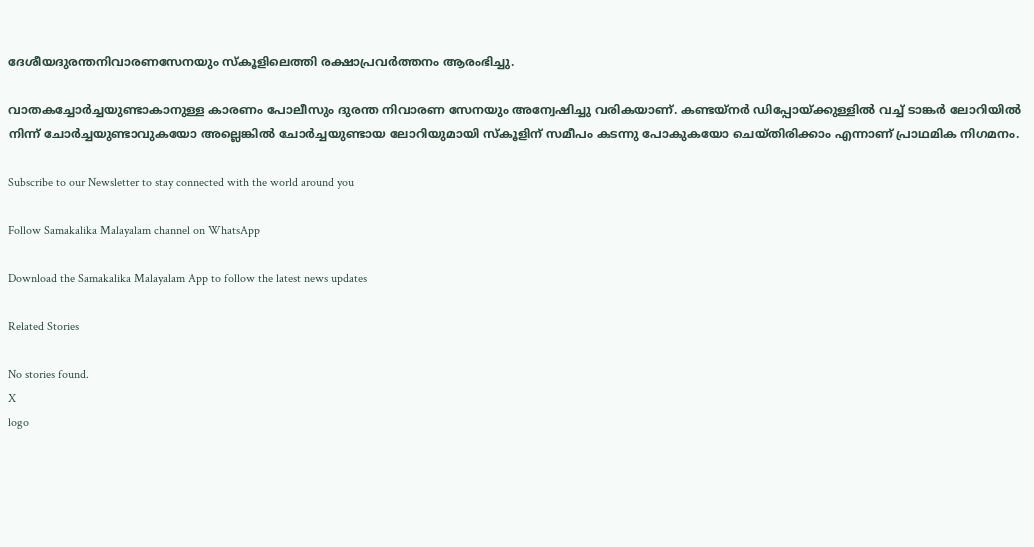ദേശീയദുരന്തനിവാരണസേനയും സ്‌കൂളിലെത്തി രക്ഷാപ്രവര്‍ത്തനം ആരംഭിച്ചു.

വാതകച്ചോര്‍ച്ചയുണ്ടാകാനുള്ള കാരണം പോലീസും ദുരന്ത നിവാരണ സേനയും അന്വേഷിച്ചു വരികയാണ്. കണ്ടയ്‌നര്‍ ഡിപ്പോയ്ക്കുള്ളില്‍ വച്ച് ടാങ്കര്‍ ലോറിയില്‍ നിന്ന് ചോര്‍ച്ചയുണ്ടാവുകയോ അല്ലെങ്കില്‍ ചോര്‍ച്ചയുണ്ടായ ലോറിയുമായി സ്‌കൂളിന് സമീപം കടന്നു പോകുകയോ ചെയ്തിരിക്കാം എന്നാണ് പ്രാഥമിക നിഗമനം.

Subscribe to our Newsletter to stay connected with the world around you

Follow Samakalika Malayalam channel on WhatsApp

Download the Samakalika Malayalam App to follow the latest news updates

Related Stories

No stories found.
X
logo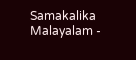Samakalika Malayalam -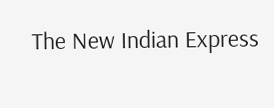The New Indian Express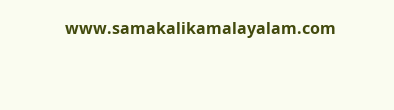www.samakalikamalayalam.com